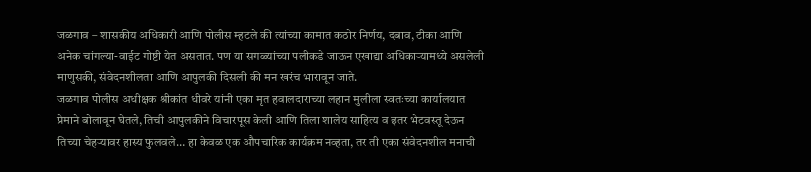जळगाव – शासकीय अधिकारी आणि पोलीस म्हटले की त्यांच्या कामात कठोर निर्णय, दबाव, टीका आणि अनेक चांगल्या-वाईट गोष्टी येत असतात. पण या सगळ्यांच्या पलीकडे जाऊन एखाद्या अधिकाऱ्यामध्ये असलेली माणुसकी, संवेदनशीलता आणि आपुलकी दिसली की मन खरंच भारावून जाते.
जळगाव पोलीस अधीक्षक श्रीकांत धीवरे यांनी एका मृत हवालदाराच्या लहान मुलीला स्वतःच्या कार्यालयात प्रेमाने बोलावून घेतले, तिची आपुलकीने विचारपूस केली आणि तिला शालेय साहित्य व इतर भेटवस्तू देऊन तिच्या चेहऱ्यावर हास्य फुलवले… हा केवळ एक औपचारिक कार्यक्रम नव्हता, तर ती एका संवेदनशील मनाची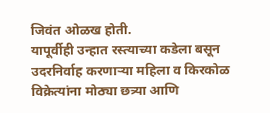जिवंत ओळख होती.
यापूर्वीही उन्हात रस्त्याच्या कडेला बसून उदरनिर्वाह करणाऱ्या महिला व किरकोळ विक्रेत्यांना मोठ्या छत्र्या आणि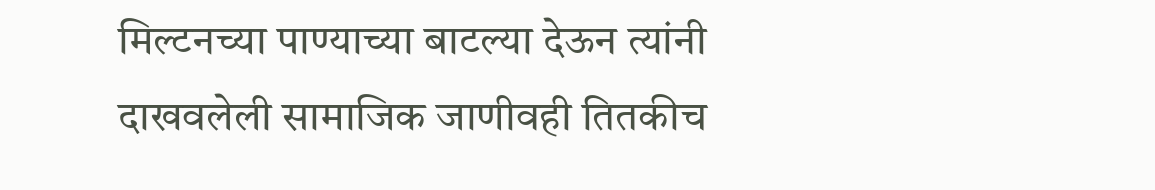मिल्टनच्या पाण्याच्या बाटल्या देऊन त्यांनी दाखवलेली सामाजिक जाणीवही तितकीच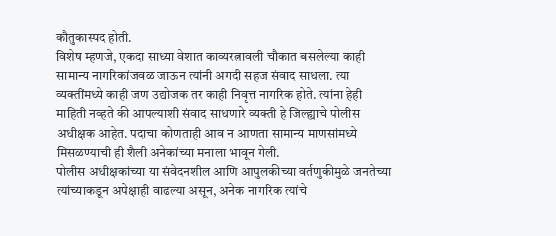कौतुकास्पद होती.
विशेष म्हणजे, एकदा साध्या वेशात काव्यरत्नावली चौकात बसलेल्या काही सामान्य नागरिकांजवळ जाऊन त्यांनी अगदी सहज संवाद साधला. त्या व्यक्तींमध्ये काही जण उद्योजक तर काही निवृत्त नागरिक होते. त्यांना हेही माहिती नव्हते की आपल्याशी संवाद साधणारे व्यक्ती हे जिल्ह्याचे पोलीस अधीक्षक आहेत. पदाचा कोणताही आव न आणता सामान्य माणसांमध्ये मिसळण्याची ही शैली अनेकांच्या मनाला भावून गेली.
पोलीस अधीक्षकांच्या या संवेदनशील आणि आपुलकीच्या वर्तणुकीमुळे जनतेच्या त्यांच्याकडून अपेक्षाही वाढल्या असून, अनेक नागरिक त्यांचे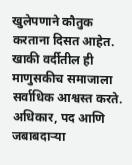खुलेपणाने कौतुक करताना दिसत आहेत.
खाकी वर्दीतील ही माणुसकीच समाजाला सर्वाधिक आश्वस्त करते. अधिकार, पद आणि जबाबदाऱ्या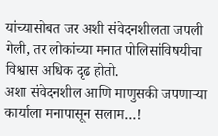यांच्यासोबत जर अशी संवेदनशीलता जपली गेली, तर लोकांच्या मनात पोलिसांविषयीचा विश्वास अधिक दृढ होतो.
अशा संवेदनशील आणि माणुसकी जपणाऱ्या कार्याला मनापासून सलाम…!